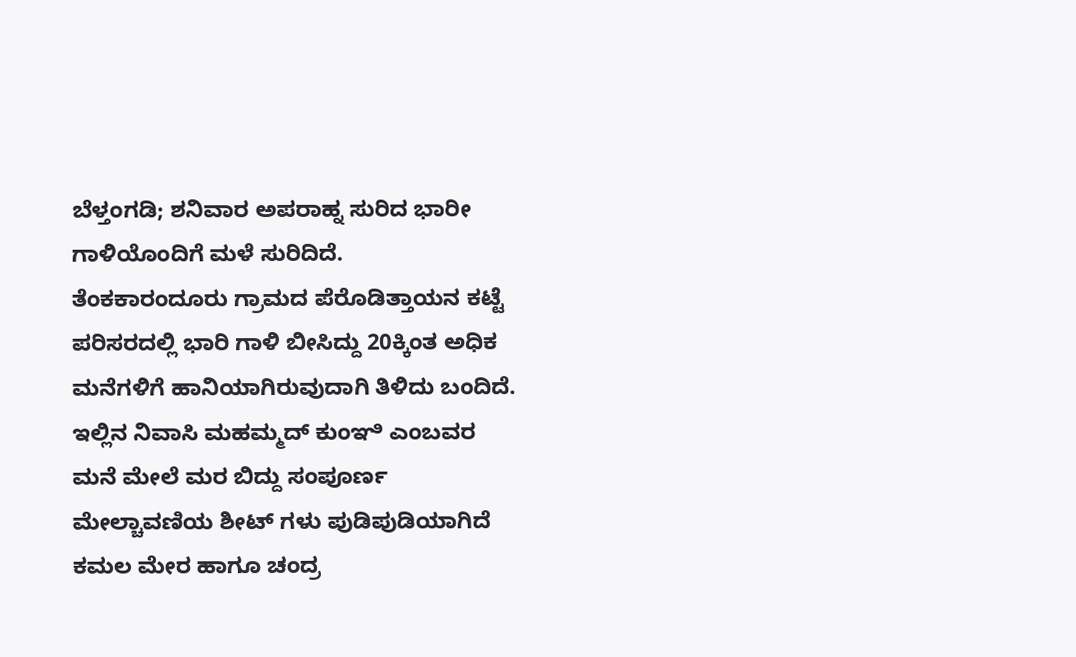ಬೆಳ್ತಂಗಡಿ; ಶನಿವಾರ ಅಪರಾಹ್ನ ಸುರಿದ ಭಾರೀ ಗಾಳಿಯೊಂದಿಗೆ ಮಳೆ ಸುರಿದಿದೆ.
ತೆಂಕಕಾರಂದೂರು ಗ್ರಾಮದ ಪೆರೊಡಿತ್ತಾಯನ ಕಟ್ಟೆ ಪರಿಸರದಲ್ಲಿ ಭಾರಿ ಗಾಳಿ ಬೀಸಿದ್ದು 20ಕ್ಕಿಂತ ಅಧಿಕ ಮನೆಗಳಿಗೆ ಹಾನಿಯಾಗಿರುವುದಾಗಿ ತಿಳಿದು ಬಂದಿದೆ. ಇಲ್ಲಿನ ನಿವಾಸಿ ಮಹಮ್ಮದ್ ಕುಂಞಿ ಎಂಬವರ ಮನೆ ಮೇಲೆ ಮರ ಬಿದ್ದು ಸಂಪೂರ್ಣ ಮೇಲ್ಚಾವಣಿಯ ಶೀಟ್ ಗಳು ಪುಡಿಪುಡಿಯಾಗಿದೆ
ಕಮಲ ಮೇರ ಹಾಗೂ ಚಂದ್ರ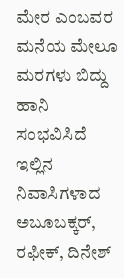ಮೇರ ಎಂಬವರ ಮನೆಯ ಮೇಲೂ ಮರಗಳು ಬಿದ್ದು ಹಾನಿ ಸಂಭವಿಸಿದೆ
ಇಲ್ಲಿನ ನಿವಾಸಿಗಳಾದ ಅಬೂಬಕ್ಕರ್, ರಫೀಕ್, ದಿನೇಶ್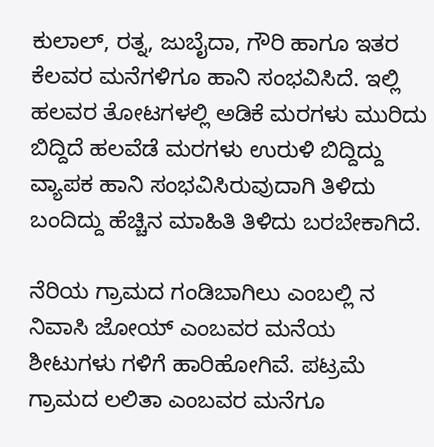ಕುಲಾಲ್, ರತ್ನ, ಜುಬೈದಾ, ಗೌರಿ ಹಾಗೂ ಇತರ ಕೆಲವರ ಮನೆಗಳಿಗೂ ಹಾನಿ ಸಂಭವಿಸಿದೆ. ಇಲ್ಲಿ ಹಲವರ ತೋಟಗಳಲ್ಲಿ ಅಡಿಕೆ ಮರಗಳು ಮುರಿದು ಬಿದ್ದಿದೆ ಹಲವೆಡೆ ಮರಗಳು ಉರುಳಿ ಬಿದ್ದಿದ್ದು ವ್ಯಾಪಕ ಹಾನಿ ಸಂಭವಿಸಿರುವುದಾಗಿ ತಿಳಿದು ಬಂದಿದ್ದು ಹೆಚ್ಚಿನ ಮಾಹಿತಿ ತಿಳಿದು ಬರಬೇಕಾಗಿದೆ.

ನೆರಿಯ ಗ್ರಾಮದ ಗಂಡಿಬಾಗಿಲು ಎಂಬಲ್ಲಿ ನ ನಿವಾಸಿ ಜೋಯ್ ಎಂಬವರ ಮನೆಯ ಶೀಟುಗಳು ಗಳಿಗೆ ಹಾರಿಹೋಗಿವೆ. ಪಟ್ರಮೆ ಗ್ರಾಮದ ಲಲಿತಾ ಎಂಬವರ ಮನೆಗೂ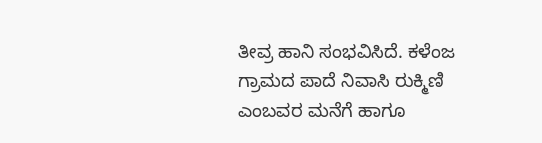ತೀವ್ರ ಹಾನಿ ಸಂಭವಿಸಿದೆ. ಕಳೆಂಜ ಗ್ರಾಮದ ಪಾದೆ ನಿವಾಸಿ ರುಕ್ಮಿಣಿ ಎಂಬವರ ಮನೆಗೆ ಹಾಗೂ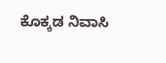ಕೊಕ್ಕಡ ನಿವಾಸಿ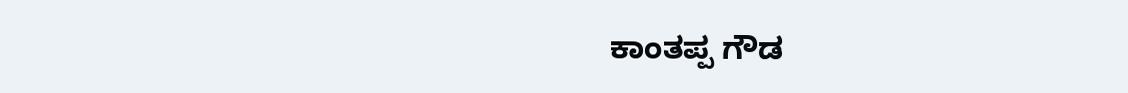ಕಾಂತಪ್ಪ ಗೌಡ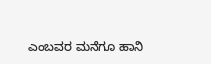ಎಂಬವರ ಮನೆಗೂ ಹಾನಿ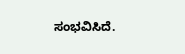ಸಂಭವಿಸಿದೆ.